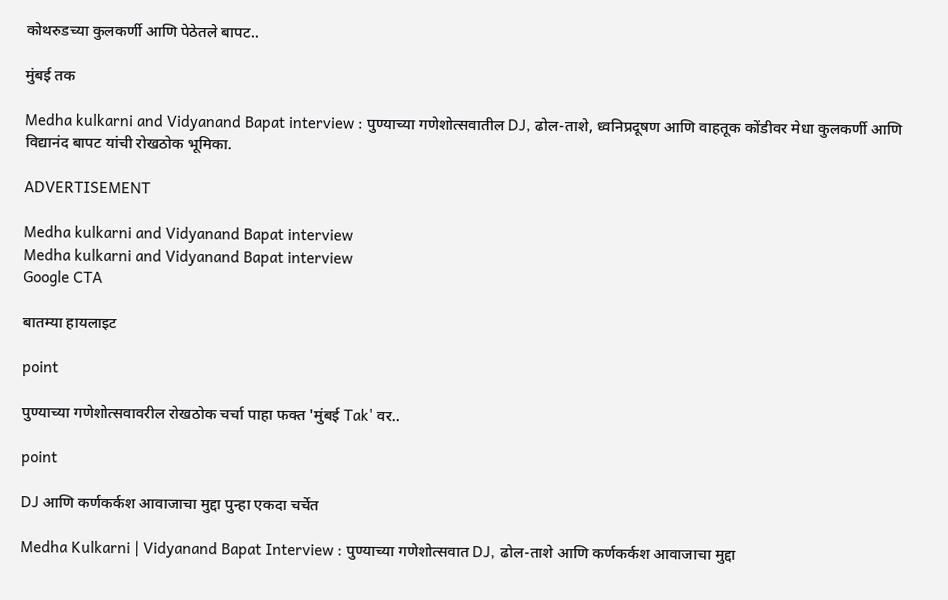कोथरुडच्या कुलकर्णी आणि पेठेतले बापट..

मुंबई तक

Medha kulkarni and Vidyanand Bapat interview : पुण्याच्या गणेशोत्सवातील DJ, ढोल-ताशे, ध्वनिप्रदूषण आणि वाहतूक कोंडीवर मेधा कुलकर्णी आणि विद्यानंद बापट यांची रोखठोक भूमिका.

ADVERTISEMENT

Medha kulkarni and Vidyanand Bapat interview
Medha kulkarni and Vidyanand Bapat interview
Google CTA

बातम्या हायलाइट

point

पुण्याच्या गणेशोत्सवावरील रोखठोक चर्चा पाहा फक्त 'मुंबई Tak' वर..

point

DJ आणि कर्णकर्कश आवाजाचा मुद्दा पुन्हा एकदा चर्चेत

Medha Kulkarni | Vidyanand Bapat Interview : पुण्याच्या गणेशोत्सवात DJ, ढोल-ताशे आणि कर्णकर्कश आवाजाचा मुद्दा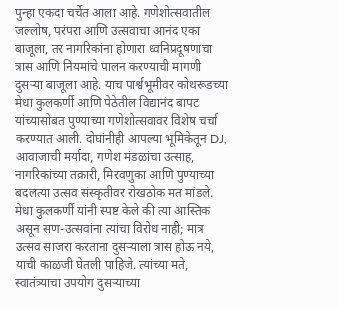पुन्हा एकदा चर्चेत आला आहे. गणेशोत्सवातील जल्लोष, परंपरा आणि उत्सवाचा आनंद एका बाजूला, तर नागरिकांना होणारा ध्वनिप्रदूषणाचा त्रास आणि नियमांचे पालन करण्याची मागणी दुसऱ्या बाजूला आहे. याच पार्श्वभूमीवर कोथरूडच्या मेधा कुलकर्णी आणि पेठेतील विद्यानंद बापट यांच्यासोबत पुण्याच्या गणेशोत्सवावर विशेष चर्चा करण्यात आली. दोघांनीही आपल्या भूमिकेतून DJ, आवाजाची मर्यादा, गणेश मंडळांचा उत्साह, नागरिकांच्या तक्रारी, मिरवणुका आणि पुण्याच्या बदलत्या उत्सव संस्कृतीवर रोखठोक मत मांडले. मेधा कुलकर्णी यांनी स्पष्ट केले की त्या आस्तिक असून सण-उत्सवांना त्यांचा विरोध नाही; मात्र उत्सव साजरा करताना दुसऱ्याला त्रास होऊ नये, याची काळजी घेतली पाहिजे. त्यांच्या मते, स्वातंत्र्याचा उपयोग दुसऱ्याच्या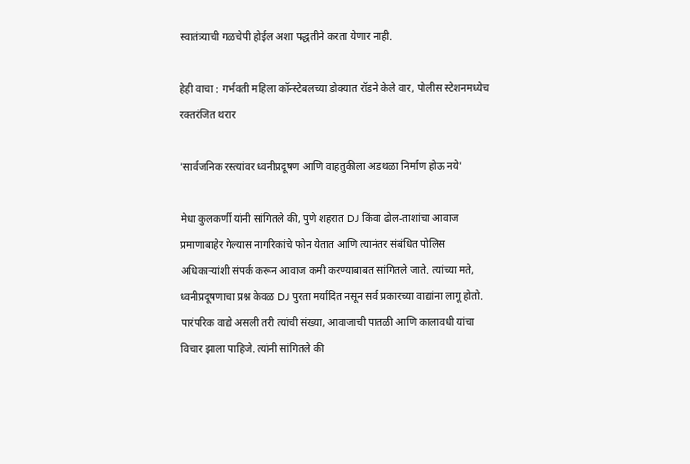स्वातंत्र्याची गळचेपी होईल अशा पद्धतीने करता येणार नाही.

हेही वाचा : गर्भवती महिला कॉन्स्टेबलच्या डोक्यात रॉडने केले वार, पोलीस स्टेशनमध्येच रक्तरंजित थरार

'सार्वजनिक रस्त्यांवर ध्वनीप्रदूषण आणि वाहतुकीला अडथळा निर्माण होऊ नये'

मेधा कुलकर्णी यांनी सांगितले की, पुणे शहरात DJ किंवा ढोल-ताशांचा आवाज प्रमाणाबाहेर गेल्यास नागरिकांचे फोन येतात आणि त्यानंतर संबंधित पोलिस अधिकाऱ्यांशी संपर्क करून आवाज कमी करण्याबाबत सांगितले जाते. त्यांच्या मते, ध्वनीप्रदूषणाचा प्रश्न केवळ DJ पुरता मर्यादित नसून सर्व प्रकारच्या वाद्यांना लागू होतो. पारंपरिक वाद्ये असली तरी त्यांची संख्या, आवाजाची पातळी आणि कालावधी यांचा विचार झाला पाहिजे. त्यांनी सांगितले की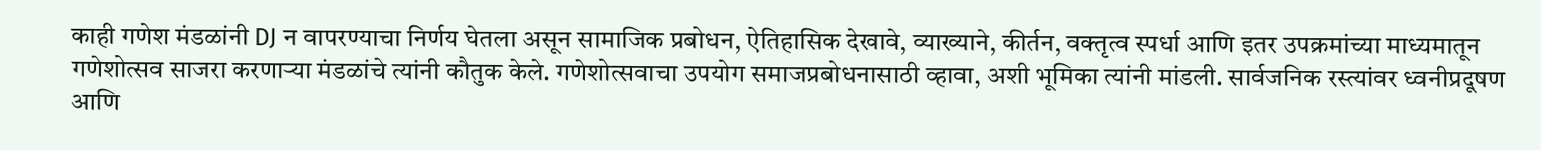काही गणेश मंडळांनी DJ न वापरण्याचा निर्णय घेतला असून सामाजिक प्रबोधन, ऐतिहासिक देखावे, व्याख्याने, कीर्तन, वक्तृत्व स्पर्धा आणि इतर उपक्रमांच्या माध्यमातून गणेशोत्सव साजरा करणाऱ्या मंडळांचे त्यांनी कौतुक केले. गणेशोत्सवाचा उपयोग समाजप्रबोधनासाठी व्हावा, अशी भूमिका त्यांनी मांडली. सार्वजनिक रस्त्यांवर ध्वनीप्रदूषण आणि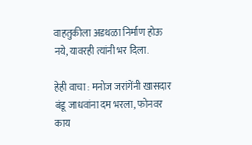वाहतुकीला अडथळा निर्माण होऊ नये, यावरही त्यांनी भर दिला.

हेही वाचा : मनोज जरांगेंनी खासदार बंडू जाधवांना दम भरला, फोनवर काय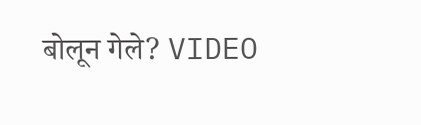बोलून गेले? VIDEO